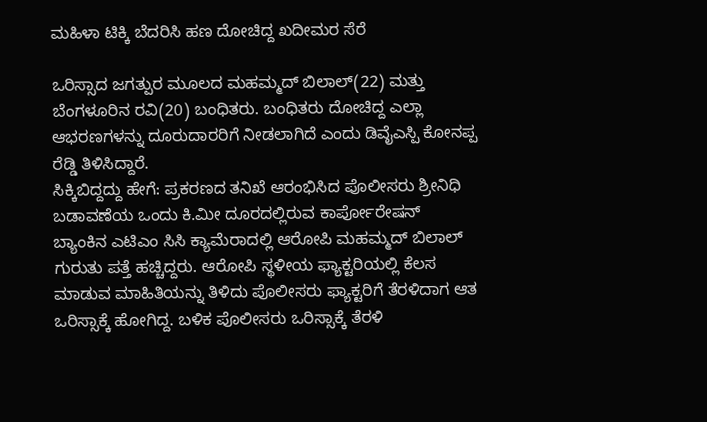ಮಹಿಳಾ ಟಿಕ್ಕಿ ಬೆದರಿಸಿ ಹಣ ದೋಚಿದ್ದ ಖದೀಮರ ಸೆರೆ

ಒರಿಸ್ಸಾದ ಜಗತ್ಪುರ ಮೂಲದ ಮಹಮ್ಮದ್ ಬಿಲಾಲ್(22) ಮತ್ತು ಬೆಂಗಳೂರಿನ ರವಿ(20) ಬಂಧಿತರು. ಬಂಧಿತರು ದೋಚಿದ್ದ ಎಲ್ಲಾ ಆಭರಣಗಳನ್ನು ದೂರುದಾರರಿಗೆ ನೀಡಲಾಗಿದೆ ಎಂದು ಡಿವೈಎಸ್ಪಿ ಕೋನಪ್ಪ ರೆಡ್ಡಿ ತಿಳಿಸಿದ್ದಾರೆ.
ಸಿಕ್ಕಿಬಿದ್ದದ್ದು ಹೇಗೆ: ಪ್ರಕರಣದ ತನಿಖೆ ಆರಂಭಿಸಿದ ಪೊಲೀಸರು ಶ್ರೀನಿಧಿ ಬಡಾವಣೆಯ ಒಂದು ಕಿ.ಮೀ ದೂರದಲ್ಲಿರುವ ಕಾರ್ಪೋರೇಷನ್ ಬ್ಯಾಂಕಿನ ಎಟಿಎಂ ಸಿಸಿ ಕ್ಯಾಮೆರಾದಲ್ಲಿ ಆರೋಪಿ ಮಹಮ್ಮದ್ ಬಿಲಾಲ್ ಗುರುತು ಪತ್ತೆ ಹಚ್ಚಿದ್ದರು. ಆರೋಪಿ ಸ್ಥಳೀಯ ಫ್ಯಾಕ್ಟರಿಯಲ್ಲಿ ಕೆಲಸ ಮಾಡುವ ಮಾಹಿತಿಯನ್ನು ತಿಳಿದು ಪೊಲೀಸರು ಫ್ಯಾಕ್ಟರಿಗೆ ತೆರಳಿದಾಗ ಆತ ಒರಿಸ್ಸಾಕ್ಕೆ ಹೋಗಿದ್ದ. ಬಳಿಕ ಪೊಲೀಸರು ಒರಿಸ್ಸಾಕ್ಕೆ ತೆರಳಿ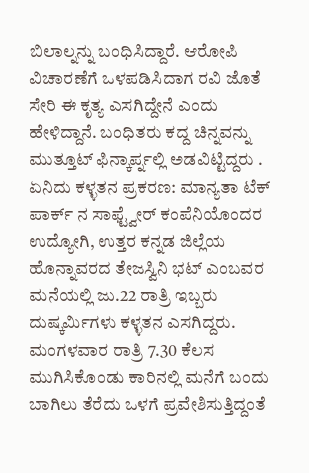ಬಿಲಾಲ್ನನ್ನು ಬಂಧಿಸಿದ್ದಾರೆ. ಆರೋಪಿ ವಿಚಾರಣೆಗೆ ಒಳಪಡಿಸಿದಾಗ ರವಿ ಜೊತೆ ಸೇರಿ ಈ ಕೃತ್ಯ ಎಸಗಿದ್ದೇನೆ ಎಂದು ಹೇಳಿದ್ದಾನೆ. ಬಂಧಿತರು ಕದ್ದ ಚಿನ್ನವನ್ನು ಮುತ್ತೂಟ್ ಫಿನ್ಕಾರ್ಪ್ನಲ್ಲಿ ಅಡವಿಟ್ಟಿದ್ದರು .
ಏನಿದು ಕಳ್ಳತನ ಪ್ರಕರಣ: ಮಾನ್ಯತಾ ಟೆಕ್ ಪಾರ್ಕ್ ನ ಸಾಫ್ಟ್ವೇರ್ ಕಂಪೆನಿಯೊಂದರ ಉದ್ಯೋಗಿ, ಉತ್ತರ ಕನ್ನಡ ಜಿಲ್ಲೆಯ ಹೊನ್ನಾವರದ ತೇಜಸ್ವಿನಿ ಭಟ್ ಎಂಬವರ ಮನೆಯಲ್ಲಿ ಜು.22 ರಾತ್ರಿ ಇಬ್ಬರು ದುಷ್ಕರ್ಮಿಗಳು ಕಳ್ಳತನ ಎಸಗಿದ್ದರು. ಮಂಗಳವಾರ ರಾತ್ರಿ 7.30 ಕೆಲಸ ಮುಗಿಸಿಕೊಂಡು ಕಾರಿನಲ್ಲಿ ಮನೆಗೆ ಬಂದು ಬಾಗಿಲು ತೆರೆದು ಒಳಗೆ ಪ್ರವೇಶಿಸುತ್ತಿದ್ದಂತೆ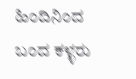ಹಿಂದಿನಿಂದ ಬಂದ ಕಳ್ಳರು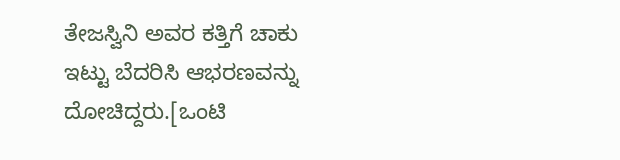ತೇಜಸ್ವಿನಿ ಅವರ ಕತ್ತಿಗೆ ಚಾಕು ಇಟ್ಟು ಬೆದರಿಸಿ ಆಭರಣವನ್ನು ದೋಚಿದ್ದರು.[ಒಂಟಿ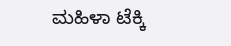ಮಹಿಳಾ ಟೆಕ್ಕಿ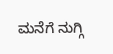ಮನೆಗೆ ನುಗ್ಗಿ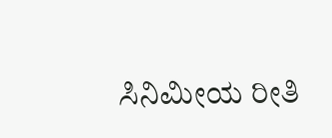ಸಿನಿಮೀಯ ರೀತಿ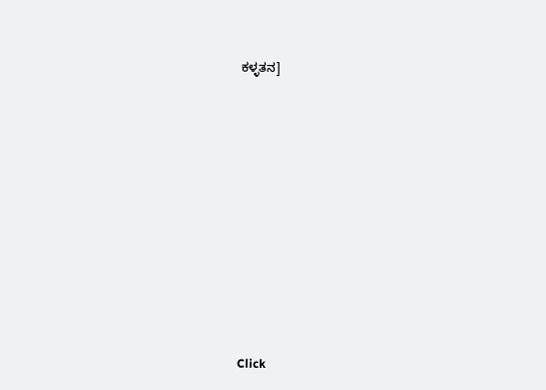ಕಳ್ಳತನ]












Click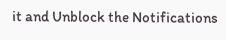it and Unblock the Notifications